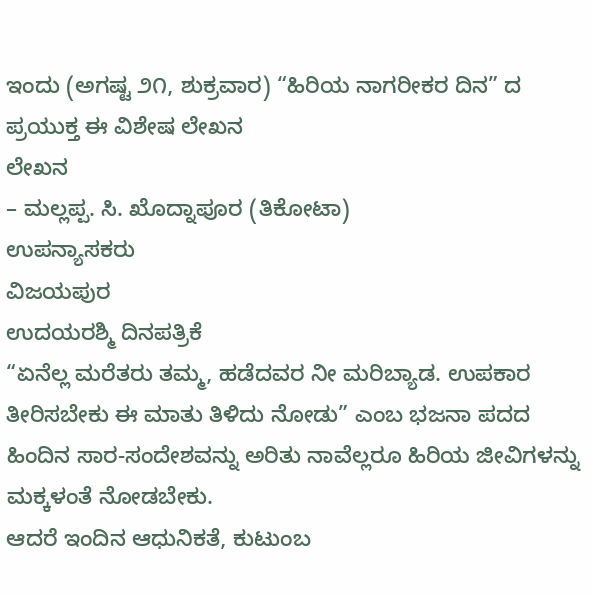ಇಂದು (ಅಗಷ್ಟ ೨೧, ಶುಕ್ರವಾರ) “ಹಿರಿಯ ನಾಗರೀಕರ ದಿನ” ದ ಪ್ರಯುಕ್ತ ಈ ವಿಶೇಷ ಲೇಖನ
ಲೇಖನ
– ಮಲ್ಲಪ್ಪ. ಸಿ. ಖೊದ್ನಾಪೂರ (ತಿಕೋಟಾ)
ಉಪನ್ಯಾಸಕರು
ವಿಜಯಪುರ
ಉದಯರಶ್ಮಿ ದಿನಪತ್ರಿಕೆ
“ಏನೆಲ್ಲ ಮರೆತರು ತಮ್ಮ, ಹಡೆದವರ ನೀ ಮರಿಬ್ಯಾಡ. ಉಪಕಾರ ತೀರಿಸಬೇಕು ಈ ಮಾತು ತಿಳಿದು ನೋಡು” ಎಂಬ ಭಜನಾ ಪದದ ಹಿಂದಿನ ಸಾರ-ಸಂದೇಶವನ್ನು ಅರಿತು ನಾವೆಲ್ಲರೂ ಹಿರಿಯ ಜೀವಿಗಳನ್ನು ಮಕ್ಕಳಂತೆ ನೋಡಬೇಕು.
ಆದರೆ ಇಂದಿನ ಆಧುನಿಕತೆ, ಕುಟುಂಬ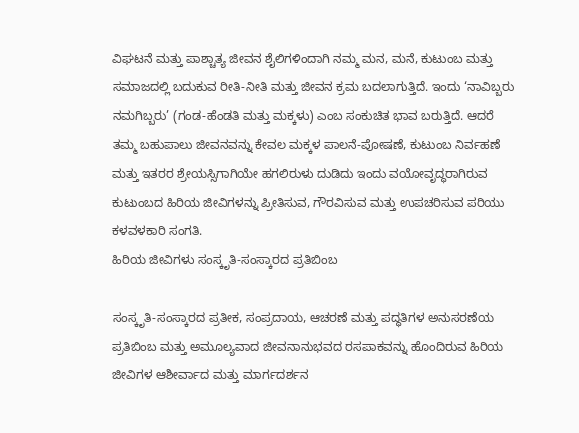ವಿಘಟನೆ ಮತ್ತು ಪಾಶ್ಚಾತ್ಯ ಜೀವನ ಶೈಲಿಗಳಿಂದಾಗಿ ನಮ್ಮ ಮನ, ಮನೆ, ಕುಟುಂಬ ಮತ್ತು ಸಮಾಜದಲ್ಲಿ ಬದುಕುವ ರೀತಿ-ನೀತಿ ಮತ್ತು ಜೀವನ ಕ್ರಮ ಬದಲಾಗುತ್ತಿದೆ. ಇಂದು ‘ನಾವಿಬ್ಬರು ನಮಗಿಬ್ಬರು’ (ಗಂಡ-ಹೆಂಡತಿ ಮತ್ತು ಮಕ್ಕಳು) ಎಂಬ ಸಂಕುಚಿತ ಭಾವ ಬರುತ್ತಿದೆ. ಆದರೆ ತಮ್ಮ ಬಹುಪಾಲು ಜೀವನವನ್ನು ಕೇವಲ ಮಕ್ಕಳ ಪಾಲನೆ-ಪೋಷಣೆ, ಕುಟುಂಬ ನಿರ್ವಹಣೆ ಮತ್ತು ಇತರರ ಶ್ರೇಯಸ್ಸಿಗಾಗಿಯೇ ಹಗಲಿರುಳು ದುಡಿದು ಇಂದು ವಯೋವೃದ್ಧರಾಗಿರುವ ಕುಟುಂಬದ ಹಿರಿಯ ಜೀವಿಗಳನ್ನು ಪ್ರೀತಿಸುವ, ಗೌರವಿಸುವ ಮತ್ತು ಉಪಚರಿಸುವ ಪರಿಯು ಕಳವಳಕಾರಿ ಸಂಗತಿ.
ಹಿರಿಯ ಜೀವಿಗಳು ಸಂಸ್ಕೃತಿ-ಸಂಸ್ಕಾರದ ಪ್ರತಿಬಿಂಬ

ಸಂಸ್ಕೃತಿ-ಸಂಸ್ಕಾರದ ಪ್ರತೀಕ, ಸಂಪ್ರದಾಯ, ಆಚರಣೆ ಮತ್ತು ಪದ್ಧತಿಗಳ ಅನುಸರಣೆಯ ಪ್ರತಿಬಿಂಬ ಮತ್ತು ಅಮೂಲ್ಯವಾದ ಜೀವನಾನುಭವದ ರಸಪಾಕವನ್ನು ಹೊಂದಿರುವ ಹಿರಿಯ ಜೀವಿಗಳ ಆಶೀರ್ವಾದ ಮತ್ತು ಮಾರ್ಗದರ್ಶನ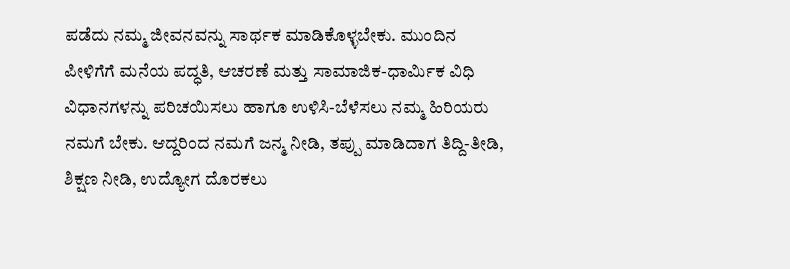ಪಡೆದು ನಮ್ಮ ಜೀವನವನ್ನು ಸಾರ್ಥಕ ಮಾಡಿಕೊಳ್ಳಬೇಕು. ಮುಂದಿನ ಪೀಳಿಗೆಗೆ ಮನೆಯ ಪದ್ಧತಿ, ಆಚರಣೆ ಮತ್ತು ಸಾಮಾಜಿಕ-ಧಾರ್ಮಿಕ ವಿಧಿ ವಿಧಾನಗಳನ್ನು ಪರಿಚಯಿಸಲು ಹಾಗೂ ಉಳಿಸಿ-ಬೆಳೆಸಲು ನಮ್ಮ ಹಿರಿಯರು ನಮಗೆ ಬೇಕು. ಆದ್ದರಿಂದ ನಮಗೆ ಜನ್ಮ ನೀಡಿ, ತಪ್ಪು ಮಾಡಿದಾಗ ತಿದ್ದಿ-ತೀಡಿ, ಶಿಕ್ಷಣ ನೀಡಿ, ಉದ್ಯೋಗ ದೊರಕಲು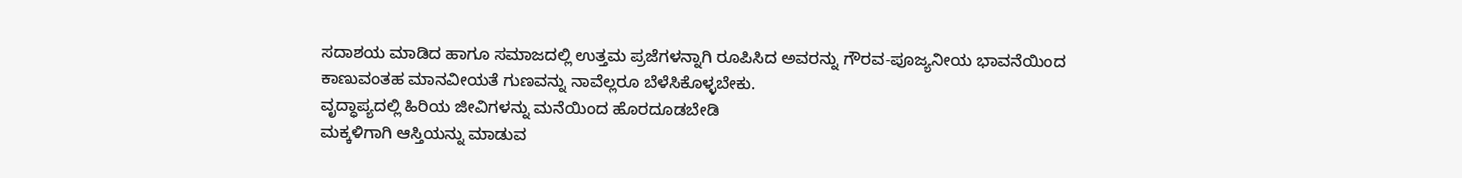ಸದಾಶಯ ಮಾಡಿದ ಹಾಗೂ ಸಮಾಜದಲ್ಲಿ ಉತ್ತಮ ಪ್ರಜೆಗಳನ್ನಾಗಿ ರೂಪಿಸಿದ ಅವರನ್ನು ಗೌರವ-ಪೂಜ್ಯನೀಯ ಭಾವನೆಯಿಂದ ಕಾಣುವಂತಹ ಮಾನವೀಯತೆ ಗುಣವನ್ನು ನಾವೆಲ್ಲರೂ ಬೆಳೆಸಿಕೊಳ್ಳಬೇಕು.
ವೃದ್ಧಾಪ್ಯದಲ್ಲಿ ಹಿರಿಯ ಜೀವಿಗಳನ್ನು ಮನೆಯಿಂದ ಹೊರದೂಡಬೇಡಿ
ಮಕ್ಕಳಿಗಾಗಿ ಆಸ್ತಿಯನ್ನು ಮಾಡುವ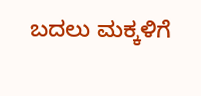ಬದಲು ಮಕ್ಕಳಿಗೆ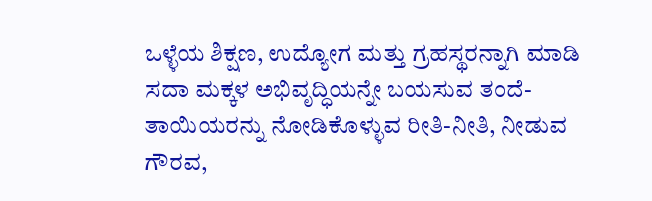ಒಳ್ಳೆಯ ಶಿಕ್ಷಣ, ಉದ್ಯೋಗ ಮತ್ತು ಗ್ರಹಸ್ಥರನ್ನಾಗಿ ಮಾಡಿ ಸದಾ ಮಕ್ಕಳ ಅಭಿವೃದ್ಧಿಯನ್ನೇ ಬಯಸುವ ತಂದೆ-ತಾಯಿಯರನ್ನು ನೋಡಿಕೊಳ್ಳುವ ರೀತಿ-ನೀತಿ, ನೀಡುವ ಗೌರವ,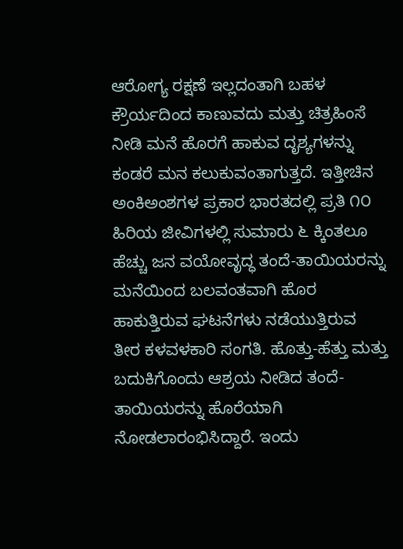ಆರೋಗ್ಯ ರಕ್ಷಣೆ ಇಲ್ಲದಂತಾಗಿ ಬಹಳ ಕ್ರೌರ್ಯದಿಂದ ಕಾಣುವದು ಮತ್ತು ಚಿತ್ರಹಿಂಸೆ ನೀಡಿ ಮನೆ ಹೊರಗೆ ಹಾಕುವ ದೃಶ್ಯಗಳನ್ನು ಕಂಡರೆ ಮನ ಕಲುಕುವಂತಾಗುತ್ತದೆ. ಇತ್ತೀಚಿನ ಅಂಕಿಅಂಶಗಳ ಪ್ರಕಾರ ಭಾರತದಲ್ಲಿ ಪ್ರತಿ ೧೦ ಹಿರಿಯ ಜೀವಿಗಳಲ್ಲಿ ಸುಮಾರು ೬ ಕ್ಕಿಂತಲೂ ಹೆಚ್ಚು ಜನ ವಯೋವೃದ್ಧ ತಂದೆ-ತಾಯಿಯರನ್ನು ಮನೆಯಿಂದ ಬಲವಂತವಾಗಿ ಹೊರ ಹಾಕುತ್ತಿರುವ ಘಟನೆಗಳು ನಡೆಯುತ್ತಿರುವ ತೀರ ಕಳವಳಕಾರಿ ಸಂಗತಿ. ಹೊತ್ತು-ಹೆತ್ತು ಮತ್ತು ಬದುಕಿಗೊಂದು ಆಶ್ರಯ ನೀಡಿದ ತಂದೆ-ತಾಯಿಯರನ್ನು ಹೊರೆಯಾಗಿ ನೋಡಲಾರಂಭಿಸಿದ್ದಾರೆ. ಇಂದು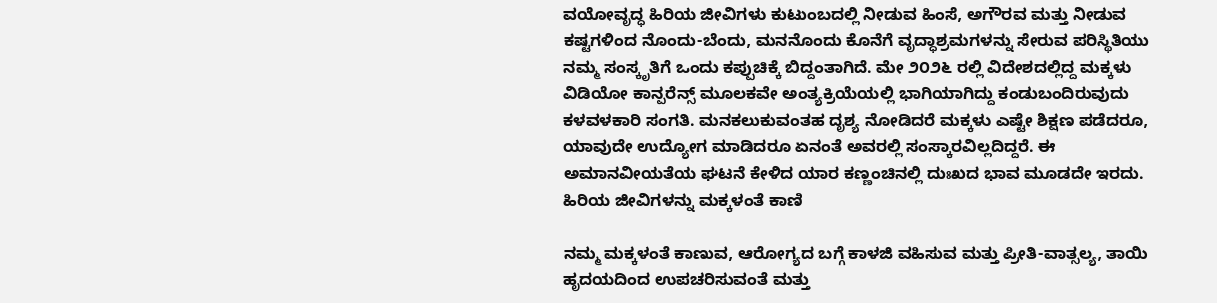ವಯೋವೃದ್ಧ ಹಿರಿಯ ಜೀವಿಗಳು ಕುಟುಂಬದಲ್ಲಿ ನೀಡುವ ಹಿಂಸೆ, ಅಗೌರವ ಮತ್ತು ನೀಡುವ ಕಷ್ಟಗಳಿಂದ ನೊಂದು-ಬೆಂದು, ಮನನೊಂದು ಕೊನೆಗೆ ವೃದ್ಧಾಶ್ರಮಗಳನ್ನು ಸೇರುವ ಪರಿಸ್ಥಿತಿಯು ನಮ್ಮ ಸಂಸ್ಕೃತಿಗೆ ಒಂದು ಕಪ್ಪುಚಿಕ್ಕೆ ಬಿದ್ದಂತಾಗಿದೆ. ಮೇ ೨೦೨೬ ರಲ್ಲಿ ವಿದೇಶದಲ್ಲಿದ್ದ ಮಕ್ಕಳು ವಿಡಿಯೋ ಕಾನ್ಪರೆನ್ಸ್ ಮೂಲಕವೇ ಅಂತ್ಯಕ್ರಿಯೆಯಲ್ಲಿ ಭಾಗಿಯಾಗಿದ್ದು ಕಂಡುಬಂದಿರುವುದು ಕಳವಳಕಾರಿ ಸಂಗತಿ. ಮನಕಲುಕುವಂತಹ ದೃಶ್ಯ ನೋಡಿದರೆ ಮಕ್ಕಳು ಎಷ್ಟೇ ಶಿಕ್ಷಣ ಪಡೆದರೂ, ಯಾವುದೇ ಉದ್ಯೋಗ ಮಾಡಿದರೂ ಏನಂತೆ ಅವರಲ್ಲಿ ಸಂಸ್ಕಾರವಿಲ್ಲದಿದ್ದರೆ. ಈ ಅಮಾನವೀಯತೆಯ ಘಟನೆ ಕೇಳಿದ ಯಾರ ಕಣ್ಣಂಚಿನಲ್ಲಿ ದುಃಖದ ಭಾವ ಮೂಡದೇ ಇರದು.
ಹಿರಿಯ ಜೀವಿಗಳನ್ನು ಮಕ್ಕಳಂತೆ ಕಾಣಿ

ನಮ್ಮ ಮಕ್ಕಳಂತೆ ಕಾಣುವ, ಆರೋಗ್ಯದ ಬಗ್ಗೆ ಕಾಳಜಿ ವಹಿಸುವ ಮತ್ತು ಪ್ರೀತಿ-ವಾತ್ಸಲ್ಯ, ತಾಯಿ ಹೃದಯದಿಂದ ಉಪಚರಿಸುವಂತೆ ಮತ್ತು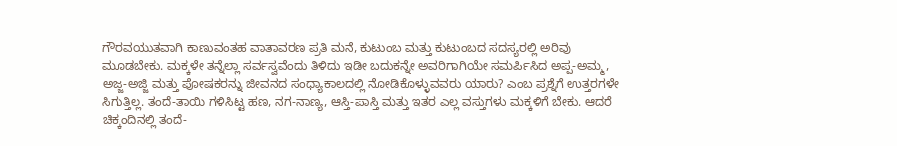ಗೌರವಯುತವಾಗಿ ಕಾಣುವಂತಹ ವಾತಾವರಣ ಪ್ರತಿ ಮನೆ, ಕುಟುಂಬ ಮತ್ತು ಕುಟುಂಬದ ಸದಸ್ಯರಲ್ಲಿ ಅರಿವು ಮೂಡಬೇಕು. ಮಕ್ಕಳೇ ತನ್ನೆಲ್ಲಾ ಸರ್ವಸ್ವವೆಂದು ತಿಳಿದು ಇಡೀ ಬದುಕನ್ನೇ ಅವರಿಗಾಗಿಯೇ ಸಮರ್ಪಿಸಿದ ಅಪ್ಪ-ಅಮ್ಮ, ಅಜ್ಜ-ಅಜ್ಜಿ ಮತ್ತು ಪೋಷಕರನ್ನು ಜೀವನದ ಸಂಧ್ಯಾಕಾಲದಲ್ಲಿ ನೋಡಿಕೊಳ್ಳುವವರು ಯಾರು? ಎಂಬ ಪ್ರಶ್ನೆಗೆ ಉತ್ತರಗಳೇ ಸಿಗುತ್ತಿಲ್ಲ. ತಂದೆ-ತಾಯಿ ಗಳಿಸಿಟ್ಟ ಹಣ, ನಗ-ನಾಣ್ಯ, ಆಸ್ತಿ-ಪಾಸ್ತಿ ಮತ್ತು ಇತರ ಎಲ್ಲ ವಸ್ತುಗಳು ಮಕ್ಕಳಿಗೆ ಬೇಕು. ಆದರೆ ಚಿಕ್ಕಂದಿನಲ್ಲಿ ತಂದೆ-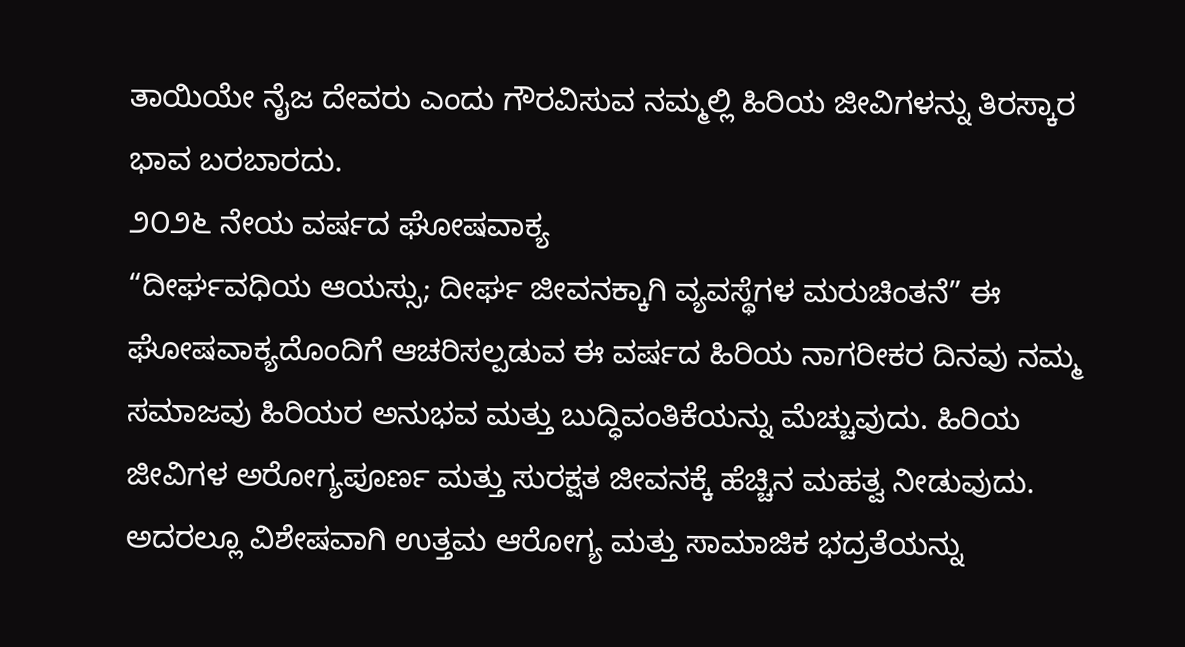ತಾಯಿಯೇ ನೈಜ ದೇವರು ಎಂದು ಗೌರವಿಸುವ ನಮ್ಮಲ್ಲಿ ಹಿರಿಯ ಜೀವಿಗಳನ್ನು ತಿರಸ್ಕಾರ ಭಾವ ಬರಬಾರದು.
೨೦೨೬ ನೇಯ ವರ್ಷದ ಘೋಷವಾಕ್ಯ
“ದೀರ್ಘವಧಿಯ ಆಯಸ್ಸು; ದೀರ್ಘ ಜೀವನಕ್ಕಾಗಿ ವ್ಯವಸ್ಥೆಗಳ ಮರುಚಿಂತನೆ” ಈ ಘೋಷವಾಕ್ಯದೊಂದಿಗೆ ಆಚರಿಸಲ್ಪಡುವ ಈ ವರ್ಷದ ಹಿರಿಯ ನಾಗರೀಕರ ದಿನವು ನಮ್ಮ ಸಮಾಜವು ಹಿರಿಯರ ಅನುಭವ ಮತ್ತು ಬುದ್ಧಿವಂತಿಕೆಯನ್ನು ಮೆಚ್ಚುವುದು. ಹಿರಿಯ ಜೀವಿಗಳ ಅರೋಗ್ಯಪೂರ್ಣ ಮತ್ತು ಸುರಕ್ಷತ ಜೀವನಕ್ಕೆ ಹೆಚ್ಚಿನ ಮಹತ್ವ ನೀಡುವುದು. ಅದರಲ್ಲೂ ವಿಶೇಷವಾಗಿ ಉತ್ತಮ ಆರೋಗ್ಯ ಮತ್ತು ಸಾಮಾಜಿಕ ಭದ್ರತೆಯನ್ನು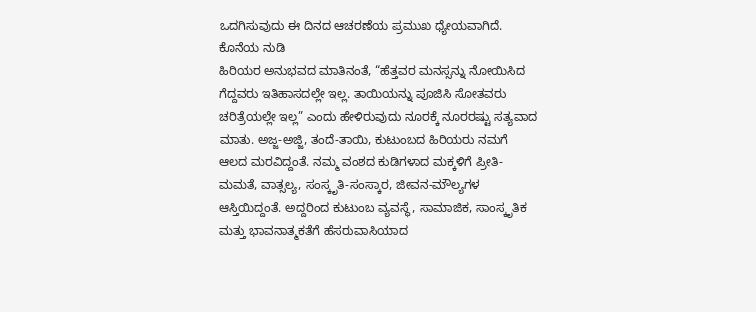ಒದಗಿಸುವುದು ಈ ದಿನದ ಆಚರಣೆಯ ಪ್ರಮುಖ ಧ್ಯೇಯವಾಗಿದೆ.
ಕೊನೆಯ ನುಡಿ
ಹಿರಿಯರ ಅನುಭವದ ಮಾತಿನಂತೆ, “ಹೆತ್ತವರ ಮನಸ್ಸನ್ನು ನೋಯಿಸಿದ ಗೆದ್ದವರು ಇತಿಹಾಸದಲ್ಲೇ ಇಲ್ಲ. ತಾಯಿಯನ್ನು ಪೂಜಿಸಿ ಸೋತವರು ಚರಿತ್ರೆಯಲ್ಲೇ ಇಲ್ಲ” ಎಂದು ಹೇಳಿರುವುದು ನೂರಕ್ಕೆ ನೂರರಷ್ಟು ಸತ್ಯವಾದ ಮಾತು. ಅಜ್ಜ-ಅಜ್ಜಿ, ತಂದೆ-ತಾಯಿ, ಕುಟುಂಬದ ಹಿರಿಯರು ನಮಗೆ ಆಲದ ಮರವಿದ್ದಂತೆ. ನಮ್ಮ ವಂಶದ ಕುಡಿಗಳಾದ ಮಕ್ಕಳಿಗೆ ಪ್ರೀತಿ-ಮಮತೆ, ವಾತ್ಸಲ್ಯ, ಸಂಸ್ಕೃತಿ-ಸಂಸ್ಕಾರ, ಜೀವನ-ಮೌಲ್ಯಗಳ ಆಸ್ತಿಯಿದ್ದಂತೆ. ಅದ್ದರಿಂದ ಕುಟುಂಬ ವ್ಯವಸ್ಥೆ, ಸಾಮಾಜಿಕ, ಸಾಂಸ್ಕೃತಿಕ ಮತ್ತು ಭಾವನಾತ್ಮಕತೆಗೆ ಹೆಸರುವಾಸಿಯಾದ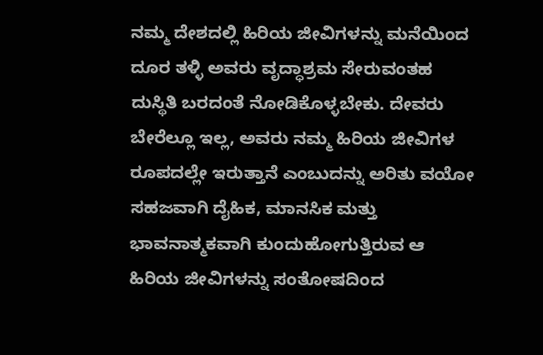ನಮ್ಮ ದೇಶದಲ್ಲಿ ಹಿರಿಯ ಜೀವಿಗಳನ್ನು ಮನೆಯಿಂದ ದೂರ ತಳ್ಳಿ ಅವರು ವೃದ್ಧಾಶ್ರಮ ಸೇರುವಂತಹ ದುಸ್ಥಿತಿ ಬರದಂತೆ ನೋಡಿಕೊಳ್ಳಬೇಕು. ದೇವರು ಬೇರೆಲ್ಲೂ ಇಲ್ಲ, ಅವರು ನಮ್ಮ ಹಿರಿಯ ಜೀವಿಗಳ ರೂಪದಲ್ಲೇ ಇರುತ್ತಾನೆ ಎಂಬುದನ್ನು ಅರಿತು ವಯೋ ಸಹಜವಾಗಿ ದೈಹಿಕ, ಮಾನಸಿಕ ಮತ್ತು ಭಾವನಾತ್ಮಕವಾಗಿ ಕುಂದುಹೋಗುತ್ತಿರುವ ಆ ಹಿರಿಯ ಜೀವಿಗಳನ್ನು ಸಂತೋಷದಿಂದ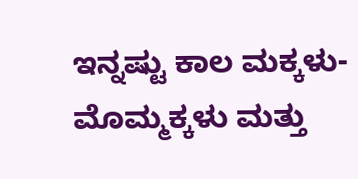ಇನ್ನಷ್ಟು ಕಾಲ ಮಕ್ಕಳು-ಮೊಮ್ಮಕ್ಕಳು ಮತ್ತು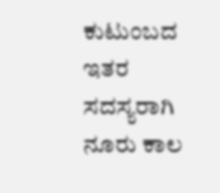ಕುಟುಂಬದ ಇತರ ಸದಸ್ಯರಾಗಿ ನೂರು ಕಾಲ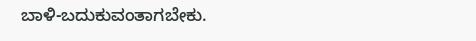ಬಾಳಿ-ಬದುಕುವಂತಾಗಬೇಕು.